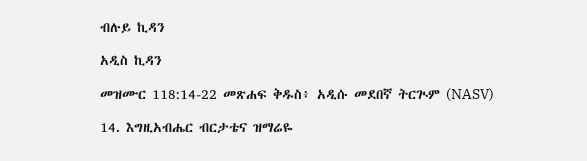ብሉይ ኪዳን

አዲስ ኪዳን

መዝሙር 118:14-22 መጽሐፍ ቅዱስ፥ አዲሱ መደበኛ ትርጒም (NASV)

14. እግዚአብሔር ብርታቴና ዝማሬዬ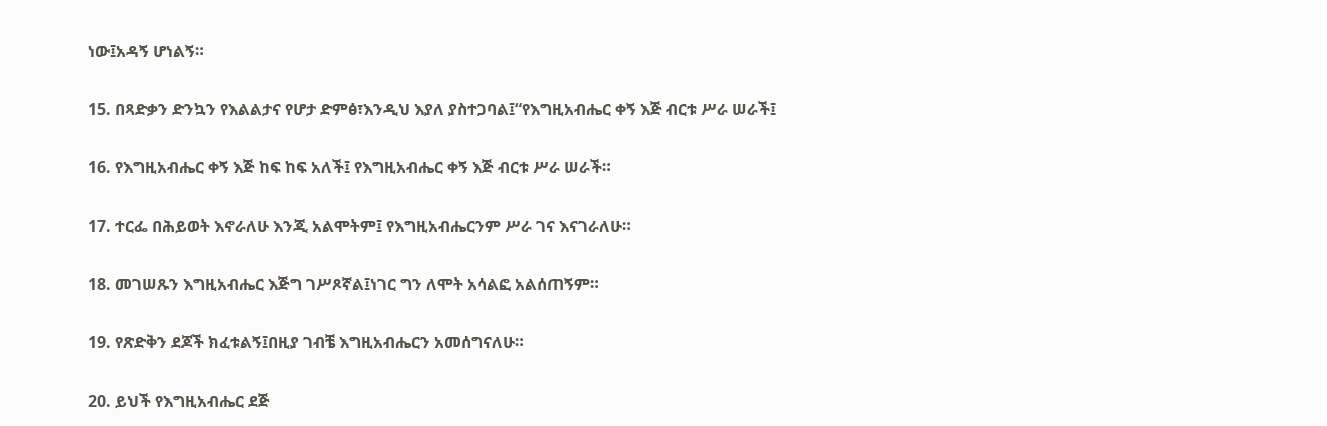ነው፤አዳኝ ሆነልኝ።

15. በጻድቃን ድንኳን የእልልታና የሆታ ድምፅ፣እንዲህ እያለ ያስተጋባል፤“የእግዚአብሔር ቀኝ እጅ ብርቱ ሥራ ሠራች፤

16. የእግዚአብሔር ቀኝ እጅ ከፍ ከፍ አለች፤ የእግዚአብሔር ቀኝ እጅ ብርቱ ሥራ ሠራች።

17. ተርፌ በሕይወት እኖራለሁ እንጂ አልሞትም፤ የእግዚአብሔርንም ሥራ ገና እናገራለሁ።

18. መገሠጹን እግዚአብሔር እጅግ ገሥጾኛል፤ነገር ግን ለሞት አሳልፎ አልሰጠኝም።

19. የጽድቅን ደጆች ክፈቱልኝ፤በዚያ ገብቼ እግዚአብሔርን አመሰግናለሁ።

20. ይህች የእግዚአብሔር ደጅ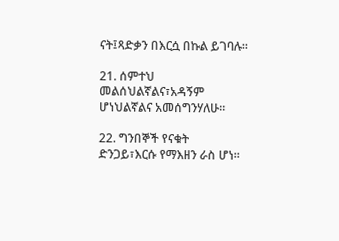ናት፤ጻድቃን በእርሷ በኩል ይገባሉ።

21. ሰምተህ መልሰህልኛልና፣አዳኝም ሆነህልኛልና አመሰግንሃለሁ።

22. ግንበኞች የናቁት ድንጋይ፣እርሱ የማእዘን ራስ ሆነ።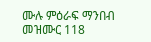ሙሉ ምዕራፍ ማንበብ መዝሙር 118